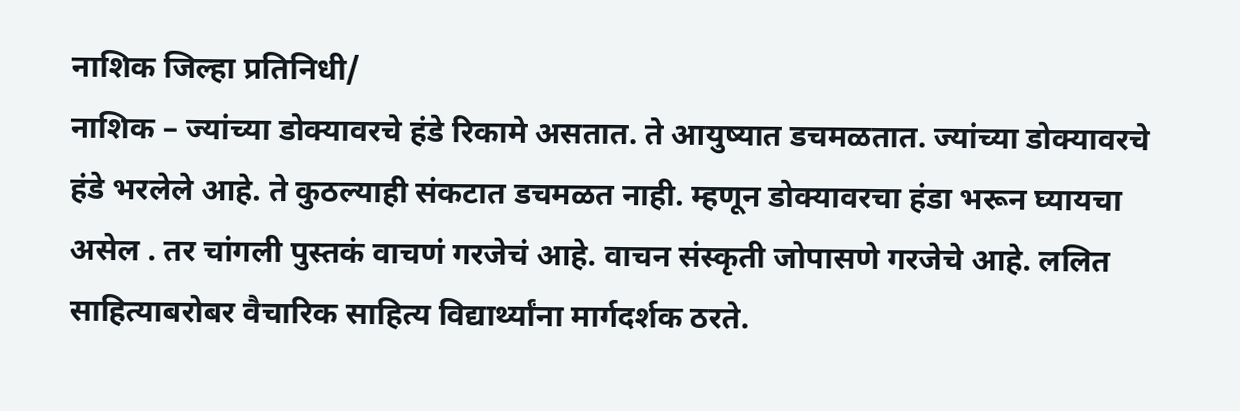नाशिक जिल्हा प्रतिनिधी/
नाशिक – ज्यांच्या डोक्यावरचे हंडे रिकामे असतात. ते आयुष्यात डचमळतात. ज्यांच्या डोक्यावरचे हंडे भरलेले आहे. ते कुठल्याही संकटात डचमळत नाही. म्हणून डोक्यावरचा हंडा भरून घ्यायचा असेल . तर चांगली पुस्तकं वाचणं गरजेचं आहे. वाचन संस्कृती जोपासणे गरजेचे आहे. ललित साहित्याबरोबर वैचारिक साहित्य विद्यार्थ्यांना मार्गदर्शक ठरते.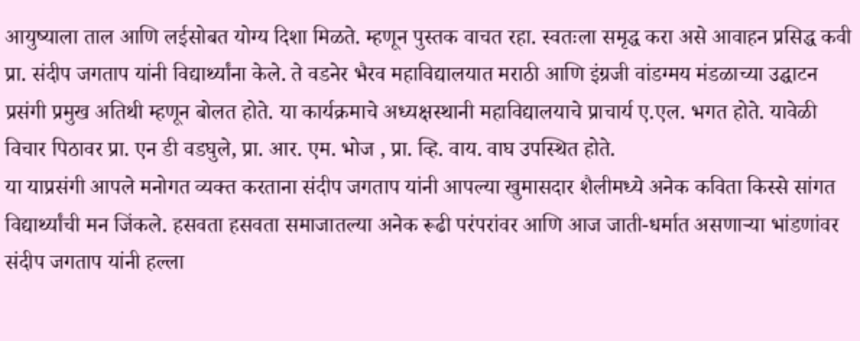आयुष्याला ताल आणि लईसोबत योग्य दिशा मिळते. म्हणून पुस्तक वाचत रहा. स्वतःला समृद्ध करा असे आवाहन प्रसिद्ध कवी प्रा. संदीप जगताप यांनी विद्यार्थ्यांना केले. ते वडनेर भैरव महाविद्यालयात मराठी आणि इंग्रजी वांडग्मय मंडळाच्या उद्घाटन प्रसंगी प्रमुख अतिथी म्हणून बोलत होते. या कार्यक्रमाचे अध्यक्षस्थानी महाविद्यालयाचे प्राचार्य ए.एल. भगत होते. यावेळी विचार पिठावर प्रा. एन डी वडघुले, प्रा. आर. एम. भोज , प्रा. व्हि. वाय. वाघ उपस्थित होते.
या याप्रसंगी आपले मनोगत व्यक्त करताना संदीप जगताप यांनी आपल्या खुमासदार शैलीमध्ये अनेक कविता किस्से सांगत विद्यार्थ्यांची मन जिंकले. हसवता हसवता समाजातल्या अनेक रूढी परंपरांवर आणि आज जाती-धर्मात असणाऱ्या भांडणांवर संदीप जगताप यांनी हल्ला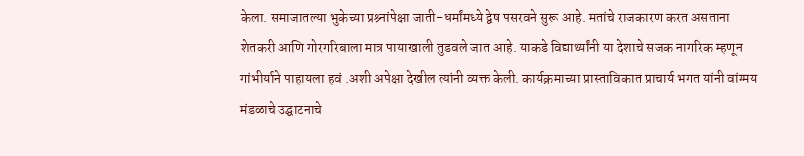केला. समाजातल्या भुकेच्या प्रश्र्नांपेक्षा जाती-धर्मांमध्ये द्वेष पसरवने सुरू आहे. मतांचे राजकारण करत असताना शेतकरी आणि गोरगरिबाला मात्र पायाखाली तुडवले जात आहे. याकडे विद्यार्थ्यांनी या देशाचे सजक नागरिक म्हणून गांभीर्याने पाहायला हवं .अशी अपेक्षा देखील त्यांनी व्यक्त केली. कार्यक्रमाच्या प्रास्ताविकात प्राचार्य भगत यांनी वांग्मय मंडळाचे उद्घाटनाचे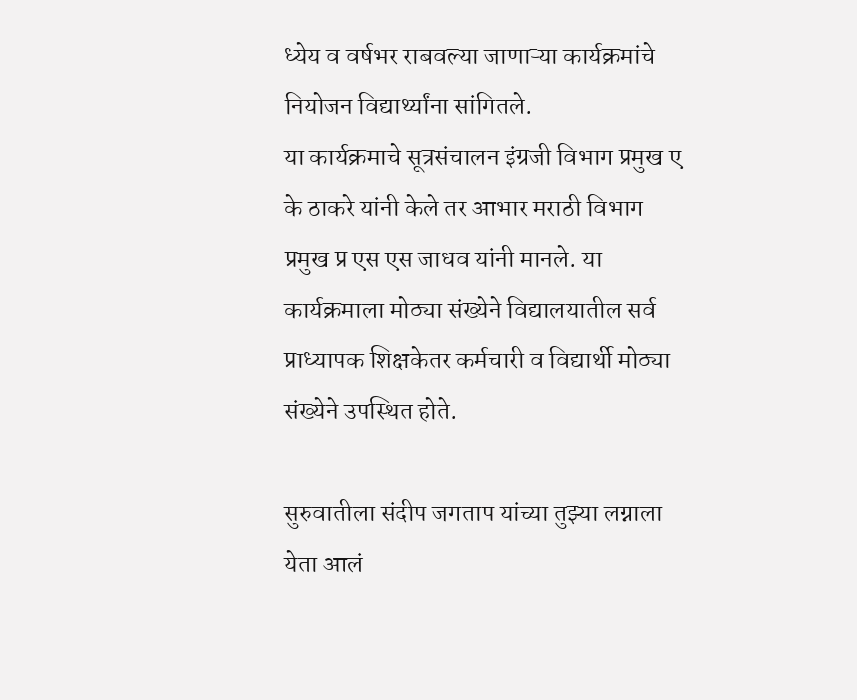ध्येय व वर्षभर राबवल्या जाणाऱ्या कार्यक्रमांचे नियोजन विद्यार्थ्यांना सांगितले.
या कार्यक्रमाचे सूत्रसंचालन इंग्रजी विभाग प्रमुख ए के ठाकरे यांनी केले तर आभार मराठी विभाग प्रमुख प्र एस एस जाधव यांनी मानले. या कार्यक्रमाला मोठ्या संख्येने विद्यालयातील सर्व प्राध्यापक शिक्षकेतर कर्मचारी व विद्यार्थी मोठ्या संख्येने उपस्थित होते.

सुरुवातीला संदीप जगताप यांच्या तुझ्या लग्नाला येता आलं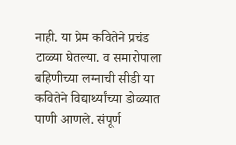नाही. या प्रेम कवितेने प्रचंड टाळ्या घेतल्या. व समारोपाला बहिणीच्या लग्नाची सीडी या कवितेने विद्यार्थ्यांच्या डोळ्यात पाणी आणले. संपूर्ण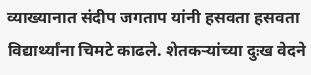व्याख्यानात संदीप जगताप यांनी हसवता हसवता विद्यार्थ्यांना चिमटे काढले. शेतकऱ्यांच्या दुःख वेदने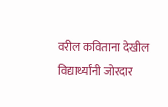वरील कविताना देखील विद्यार्थ्यांनी जोरदार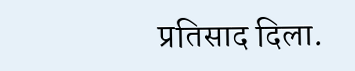प्रतिसाद दिला.